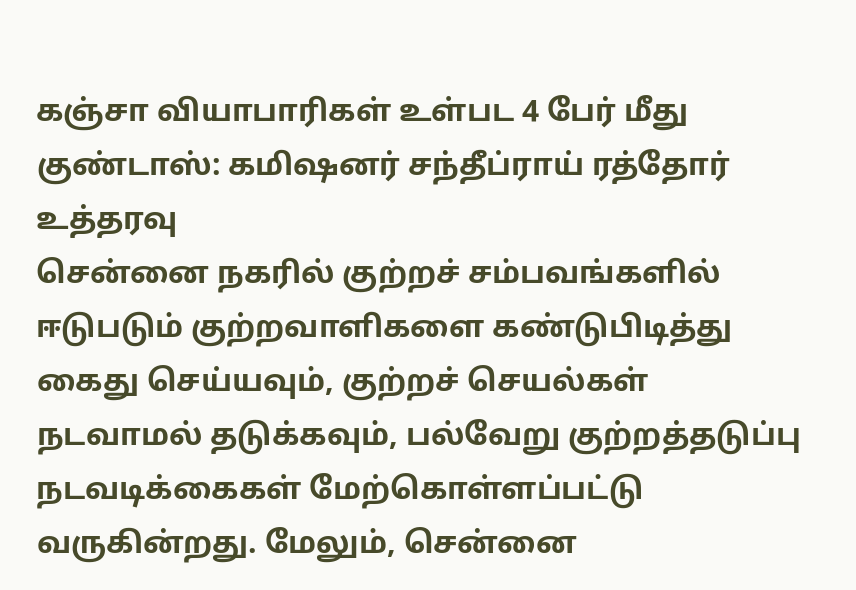கஞ்சா வியாபாரிகள் உள்பட 4 பேர் மீது குண்டாஸ்: கமிஷனர் சந்தீப்ராய் ரத்தோர் உத்தரவு
சென்னை நகரில் குற்றச் சம்பவங்களில் ஈடுபடும் குற்றவாளிகளை கண்டுபிடித்து கைது செய்யவும், குற்றச் செயல்கள் நடவாமல் தடுக்கவும், பல்வேறு குற்றத்தடுப்பு நடவடிக்கைகள் மேற்கொள்ளப்பட்டு வருகின்றது. மேலும், சென்னை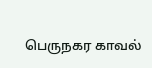பெருநகர காவல்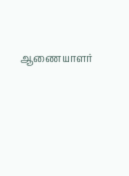ஆணையாளர்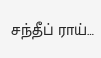சந்தீப் ராய்…